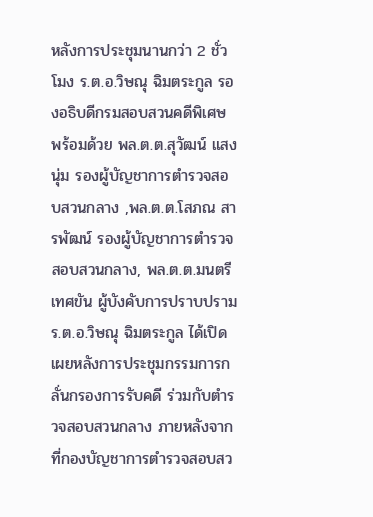หลังการประชุมนานกว่า 2 ชั่วโมง ร.ต.อ.วิษณุ ฉิมตระกูล รองอธิบดีกรมสอบสวนคดีพิเศษ พร้อมด้วย พล.ต.ต.สุวัฒน์ แสงนุ่ม รองผู้บัญชาการตำรวจสอบสวนกลาง ,พล.ต.ต.โสภณ สารพัฒน์ รองผู้บัญชาการตำรวจสอบสวนกลาง, พล.ต.ต.มนตรี เทศขัน ผู้บังคับการปราบปราม
ร.ต.อ.วิษณุ ฉิมตระกูล ได้เปิดเผยหลังการประชุมกรรมการกลั่นกรองการรับคดี ร่วมกับตำรวจสอบสวนกลาง ภายหลังจากที่กองบัญชาการตำรวจสอบสว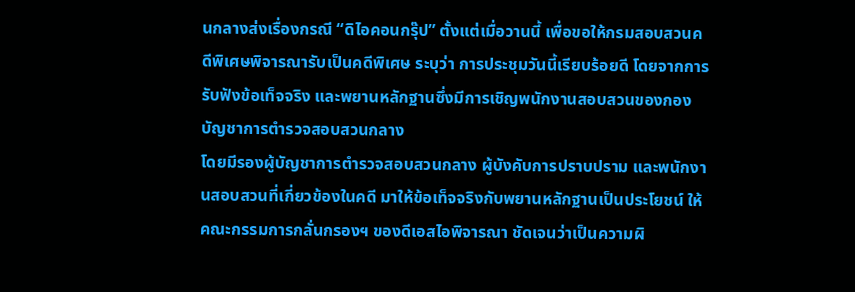นกลางส่งเรื่องกรณี “ดิไอคอนกรุ๊ป” ตั้งแต่เมื่อวานนี้ เพื่อขอให้กรมสอบสวนคดีพิเศษพิจารณารับเป็นคดีพิเศษ ระบุว่า การประชุมวันนี้เรียบร้อยดี โดยจากการรับฟังข้อเท็จจริง และพยานหลักฐานซึ่งมีการเชิญพนักงานสอบสวนของกองบัญชาการตำรวจสอบสวนกลาง
โดยมีรองผู้บัญชาการตำรวจสอบสวนกลาง ผู้บังคับการปราบปราม และพนักงานสอบสวนที่เกี่ยวข้องในคดี มาให้ข้อเท็จจริงกับพยานหลักฐานเป็นประโยชน์ ให้คณะกรรมการกลั่นกรองฯ ของดีเอสไอพิจารณา ชัดเจนว่าเป็นความผิ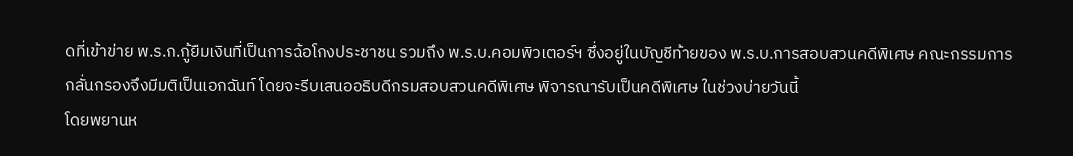ดที่เข้าข่าย พ.ร.ก.กู้ยืมเงินที่เป็นการฉ้อโกงประชาชน รวมถึง พ.ร.บ.คอมพิวเตอร์ฯ ซึ่งอยู่ในบัญชีท้ายของ พ.ร.บ.การสอบสวนคดีพิเศษ คณะกรรมการกลั่นกรองจึงมีมติเป็นเอกฉันท์ โดยจะรีบเสนออธิบดีกรมสอบสวนคดีพิเศษ พิจารณารับเป็นคดีพิเศษ ในช่วงบ่ายวันนี้
โดยพยานห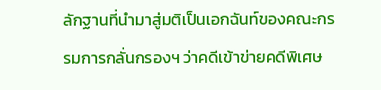ลักฐานที่นำมาสู่มติเป็นเอกฉันท์ของคณะกรรมการกลั่นกรองฯ ว่าคดีเข้าข่ายคดีพิเศษ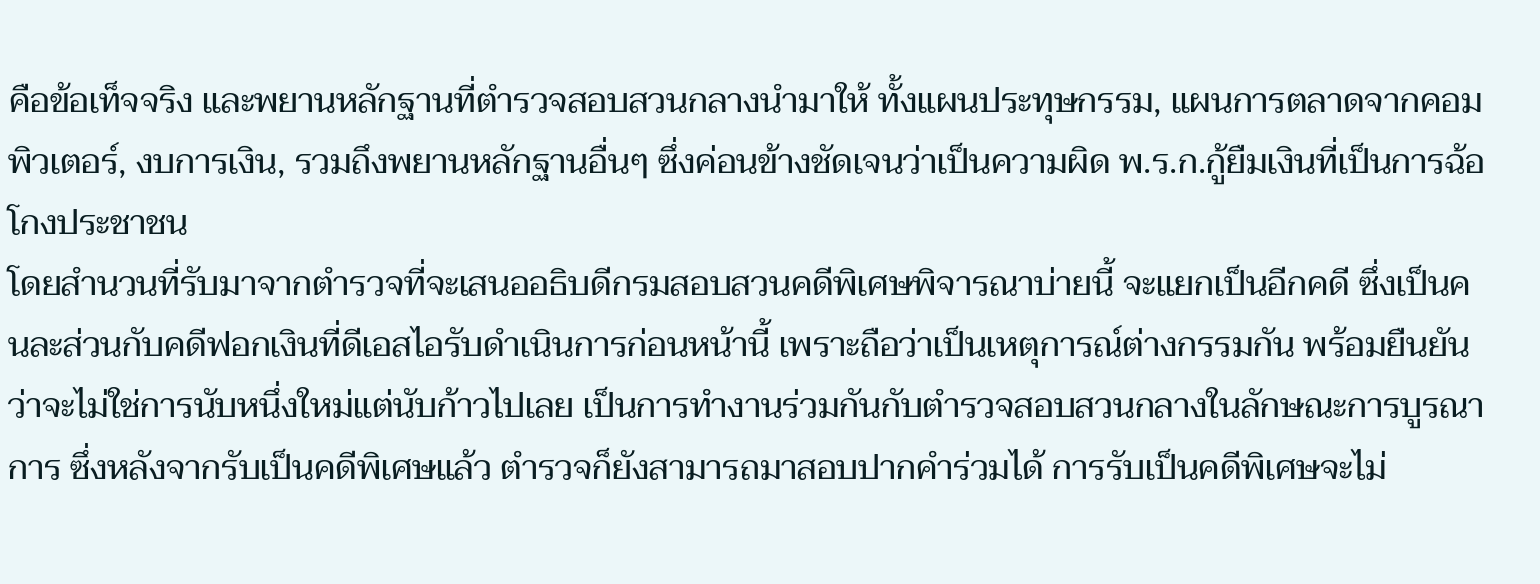คือข้อเท็จจริง และพยานหลักฐานที่ตำรวจสอบสวนกลางนำมาให้ ทั้งแผนประทุษกรรม, แผนการตลาดจากคอมพิวเตอร์, งบการเงิน, รวมถึงพยานหลักฐานอื่นๆ ซึ่งค่อนข้างชัดเจนว่าเป็นความผิด พ.ร.ก.กู้ยืมเงินที่เป็นการฉ้อโกงประชาชน
โดยสำนวนที่รับมาจากตำรวจที่จะเสนออธิบดีกรมสอบสวนคดีพิเศษพิจารณาบ่ายนี้ จะแยกเป็นอีกคดี ซึ่งเป็นคนละส่วนกับคดีฟอกเงินที่ดีเอสไอรับดำเนินการก่อนหน้านี้ เพราะถือว่าเป็นเหตุการณ์ต่างกรรมกัน พร้อมยืนยันว่าจะไม่ใช่การนับหนึ่งใหม่แต่นับก้าวไปเลย เป็นการทำงานร่วมกันกับตำรวจสอบสวนกลางในลักษณะการบูรณาการ ซึ่งหลังจากรับเป็นคดีพิเศษแล้ว ตำรวจก็ยังสามารถมาสอบปากคำร่วมได้ การรับเป็นคดีพิเศษจะไม่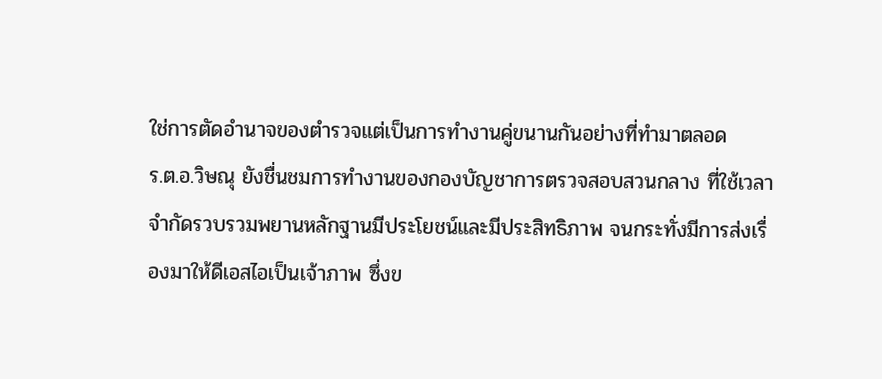ใช่การตัดอำนาจของตำรวจแต่เป็นการทำงานคู่ขนานกันอย่างที่ทำมาตลอด
ร.ต.อ.วิษณุ ยังชื่นชมการทำงานของกองบัญชาการตรวจสอบสวนกลาง ที่ใช้เวลาจำกัดรวบรวมพยานหลักฐานมีประโยชน์และมีประสิทธิภาพ จนกระทั่งมีการส่งเรื่องมาให้ดีเอสไอเป็นเจ้าภาพ ซึ่งข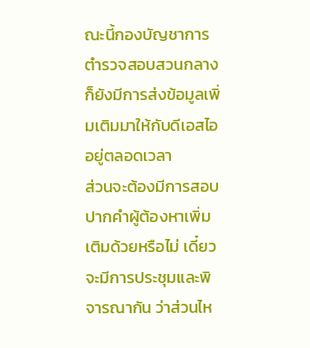ณะนี้กองบัญชาการตำรวจสอบสวนกลางก็ยังมีการส่งข้อมูลเพิ่มเติมมาให้กับดีเอสไออยู่ตลอดเวลา
ส่วนจะต้องมีการสอบปากคำผู้ต้องหาเพิ่มเติมด้วยหรือไม่ เดี๋ยวจะมีการประชุมและพิจารณากัน ว่าส่วนไห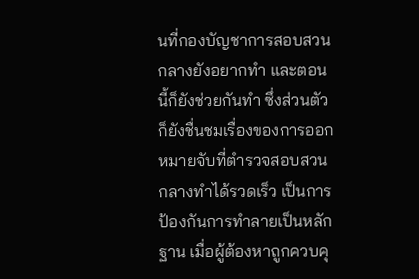นที่กองบัญชาการสอบสวนกลางยังอยากทำ และตอนนี้ก็ยังช่วยกันทำ ซึ่งส่วนตัวก็ยังชื่นชมเรื่องของการออกหมายจับที่ตำรวจสอบสวนกลางทำได้รวดเร็ว เป็นการป้องกันการทำลายเป็นหลักฐาน เมื่อผู้ต้องหาถูกควบคุ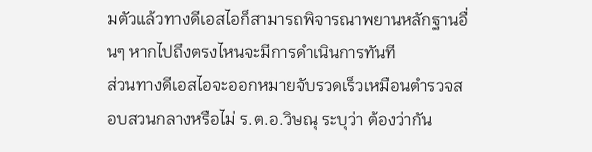มตัวแล้วทางดีเอสไอก็สามารถพิจารณาพยานหลักฐานอื่นๆ หากไปถึงตรงไหนจะมีการดำเนินการทันที
ส่วนทางดีเอสไอจะออกหมายจับรวดเร็วเหมือนตำรวจสอบสวนกลางหรือไม่ ร.ต.อ.วิษณุ ระบุว่า ต้องว่ากัน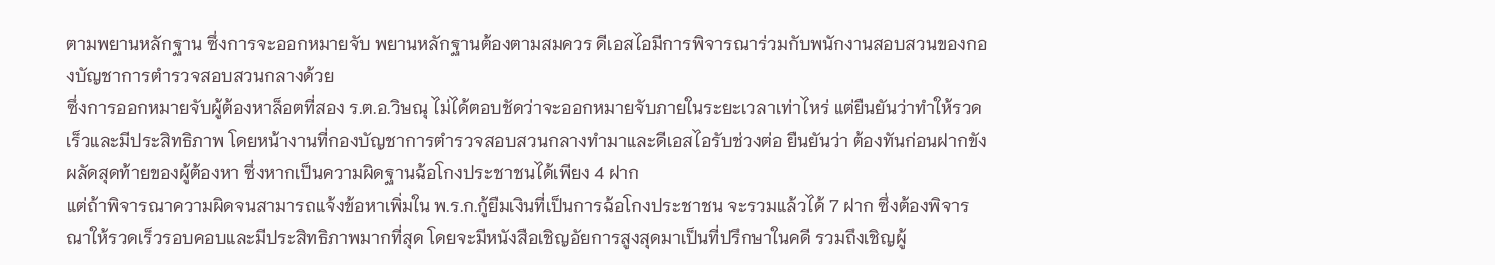ตามพยานหลักฐาน ซึ่งการจะออกหมายจับ พยานหลักฐานต้องตามสมควร ดีเอสไอมีการพิจารณาร่วมกับพนักงานสอบสวนของกองบัญชาการตำรวจสอบสวนกลางด้วย
ซึ่งการออกหมายจับผู้ต้องหาล็อตที่สอง ร.ต.อ.วิษณุ ไม่ได้ตอบชัดว่าจะออกหมายจับภายในระยะเวลาเท่าไหร่ แต่ยืนยันว่าทำให้รวดเร็วและมีประสิทธิภาพ โดยหน้างานที่กองบัญชาการตำรวจสอบสวนกลางทำมาและดีเอสไอรับช่วงต่อ ยืนยันว่า ต้องทันก่อนฝากขังผลัดสุดท้ายของผู้ต้องหา ซึ่งหากเป็นความผิดฐานฉ้อโกงประชาชนได้เพียง 4 ฝาก
แต่ถ้าพิจารณาความผิดจนสามารถแจ้งข้อหาเพิ่มใน พ.ร.ก.กู้ยืมเงินที่เป็นการฉ้อโกงประชาชน จะรวมแล้วได้ 7 ฝาก ซึ่งต้องพิจารณาให้รวดเร็วรอบคอบและมีประสิทธิภาพมากที่สุด โดยจะมีหนังสือเชิญอัยการสูงสุดมาเป็นที่ปรึกษาในคดี รวมถึงเชิญผู้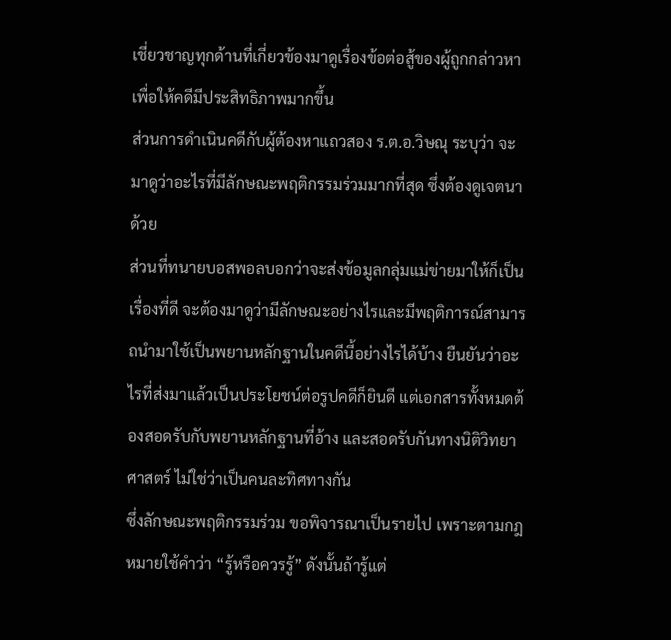เชี่ยวชาญทุกด้านที่เกี่ยวข้องมาดูเรื่องข้อต่อสู้ของผู้ถูกกล่าวหา เพื่อให้คดีมีประสิทธิภาพมากขึ้น
ส่วนการดำเนินคดีกับผู้ต้องหาแถวสอง ร.ต.อ.วิษณุ ระบุว่า จะมาดูว่าอะไรที่มีลักษณะพฤติกรรมร่วมมากที่สุด ซึ่งต้องดูเจตนาด้วย
ส่วนที่ทนายบอสพอลบอกว่าจะส่งข้อมูลกลุ่มแม่ข่ายมาให้ก็เป็นเรื่องที่ดี จะต้องมาดูว่ามีลักษณะอย่างไรและมีพฤติการณ์สามารถนำมาใช้เป็นพยานหลักฐานในคดีนี้อย่างไรได้บ้าง ยืนยันว่าอะไรที่ส่งมาแล้วเป็นประโยชน์ต่อรูปคดีก็ยินดี แต่เอกสารทั้งหมดต้องสอดรับกับพยานหลักฐานที่อ้าง และสอดรับกันทางนิติวิทยาศาสตร์ ไม่ใช่ว่าเป็นคนละทิศทางกัน
ซึ่งลักษณะพฤติกรรมร่วม ขอพิจารณาเป็นรายไป เพราะตามกฎหมายใช้คำว่า “รู้หรือควรรู้” ดังนั้นถ้ารู้แต่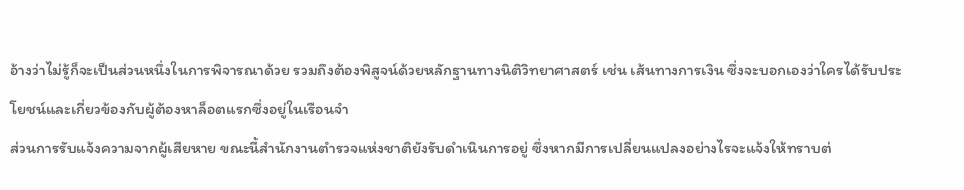อ้างว่าไม่รู้ก็จะเป็นส่วนหนึ่งในการพิจารณาด้วย รวมถึงต้องพิสูจน์ด้วยหลักฐานทางนิติวิทยาศาสตร์ เช่น เส้นทางการเงิน ซึ่งจะบอกเองว่าใครได้รับประโยชน์และเกี่ยวข้องกับผู้ต้องหาล็อตแรกซึ่งอยู่ในเรือนจำ
ส่วนการรับแจ้งความจากผู้เสียหาย ขณะนี้สำนักงานตำรวจแห่งชาติยังรับดำเนินการอยู่ ซึ่งหากมีการเปลี่ยนแปลงอย่างไรจะแจ้งให้ทราบต่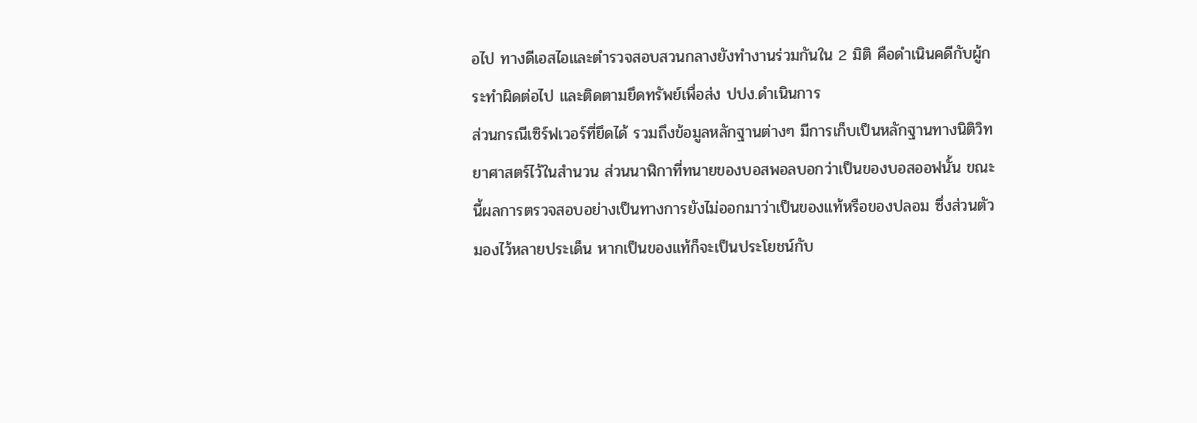อไป ทางดีเอสไอและตำรวจสอบสวนกลางยังทำงานร่วมกันใน 2 มิติ คือดำเนินคดีกับผู้กระทำผิดต่อไป และติดตามยึดทรัพย์เพื่อส่ง ปปง.ดำเนินการ
ส่วนกรณีเซิร์ฟเวอร์ที่ยึดได้ รวมถึงข้อมูลหลักฐานต่างๆ มีการเก็บเป็นหลักฐานทางนิติวิทยาศาสตร์ไว้ในสำนวน ส่วนนาฬิกาที่ทนายของบอสพอลบอกว่าเป็นของบอสออฟนั้น ขณะนี้ผลการตรวจสอบอย่างเป็นทางการยังไม่ออกมาว่าเป็นของแท้หรือของปลอม ซึ่งส่วนตัวมองไว้หลายประเด็น หากเป็นของแท้ก็จะเป็นประโยชน์กับ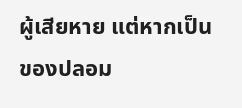ผู้เสียหาย แต่หากเป็นของปลอม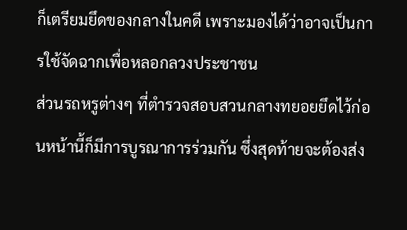ก็เตรียมยึดของกลางในคดี เพราะมองได้ว่าอาจเป็นการใช้จัดฉากเพื่อหลอกลวงประชาชน
ส่วนรถหรูต่างๆ ที่ตำรวจสอบสวนกลางทยอยยึดไว้ก่อนหน้านี้ก็มีการบูรณาการร่วมกัน ซึ่งสุดท้ายจะต้องส่ง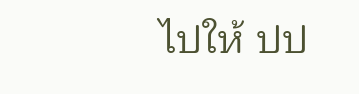ไปให้ ปป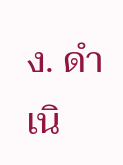ง. ดำเนิ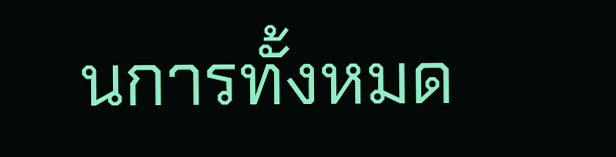นการทั้งหมด